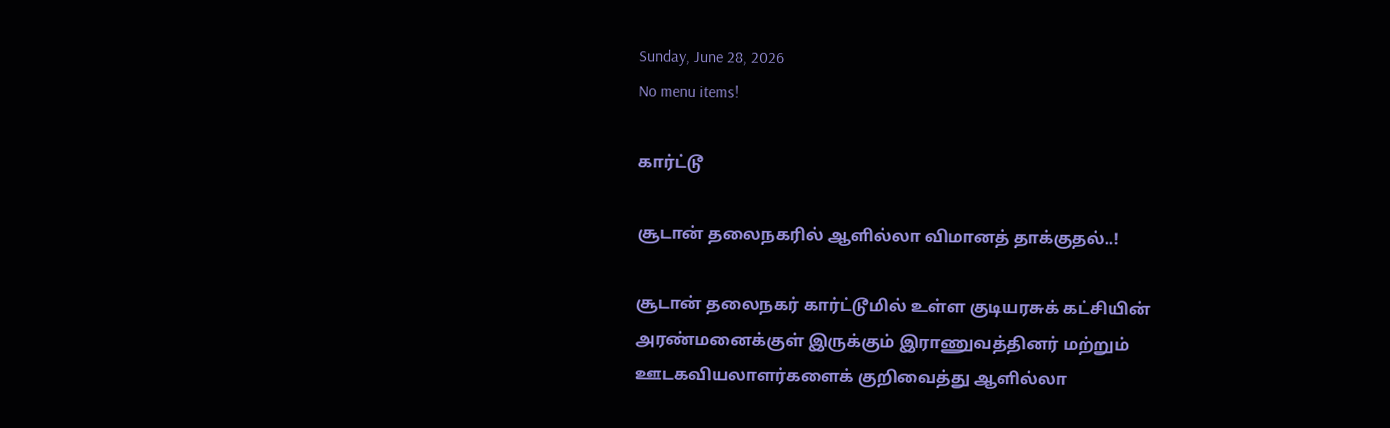Sunday, June 28, 2026
No menu items!

கார்ட்டூ

சூடான் தலைநகரில் ஆளில்லா விமானத் தாக்குதல்..!

சூடான் தலைநகர் கார்ட்டூமில் உள்ள குடியரசுக் கட்சியின் அரண்மனைக்குள் இருக்கும் இராணுவத்தினர் மற்றும் ஊடகவியலாளர்களைக் குறிவைத்து ஆளில்லா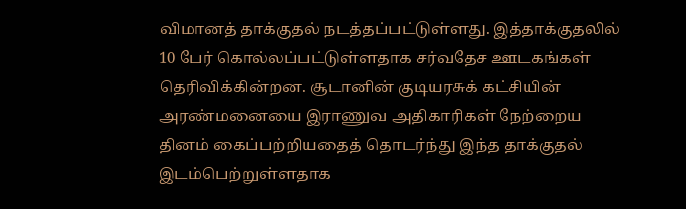விமானத் தாக்குதல் நடத்தப்பட்டுள்ளது. இத்தாக்குதலில் 10 பேர் கொல்லப்பட்டுள்ளதாக சர்வதேச ஊடகங்கள் தெரிவிக்கின்றன. சூடானின் குடியரசுக் கட்சியின் அரண்மனையை இராணுவ அதிகாரிகள் நேற்றைய தினம் கைப்பற்றியதைத் தொடர்ந்து இந்த தாக்குதல் இடம்பெற்றுள்ளதாக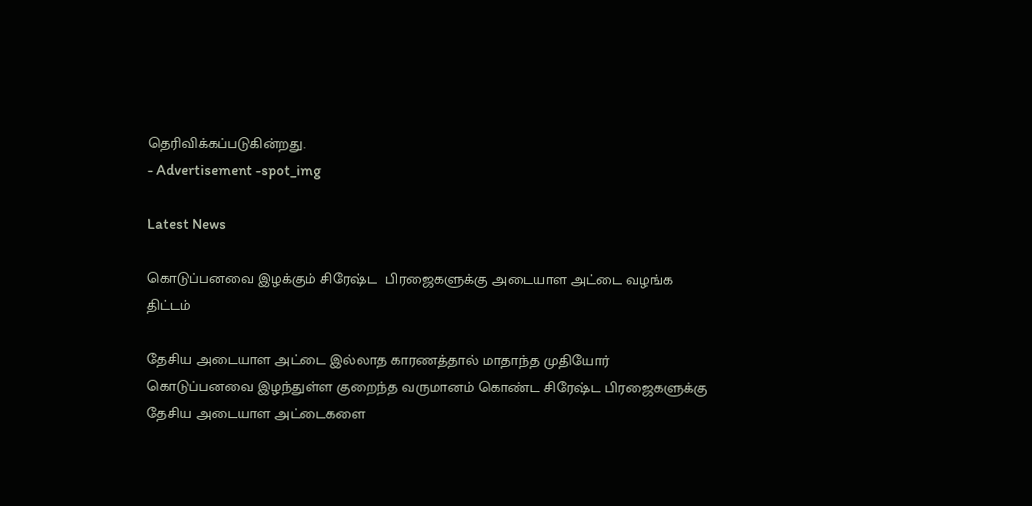தெரிவிக்கப்படுகின்றது.
- Advertisement -spot_img

Latest News

கொடுப்பனவை இழக்கும் சிரேஷ்ட  பிரஜைகளுக்கு அடையாள அட்டை வழங்க திட்டம்

தேசிய அடையாள அட்டை இல்லாத காரணத்தால் மாதாந்த முதியோர் கொடுப்பனவை இழந்துள்ள குறைந்த வருமானம் கொண்ட சிரேஷ்ட பிரஜைகளுக்கு தேசிய அடையாள அட்டைகளை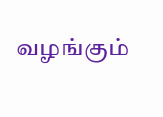வழங்கும்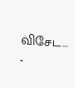விசேட...
-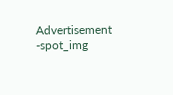Advertisement -spot_img